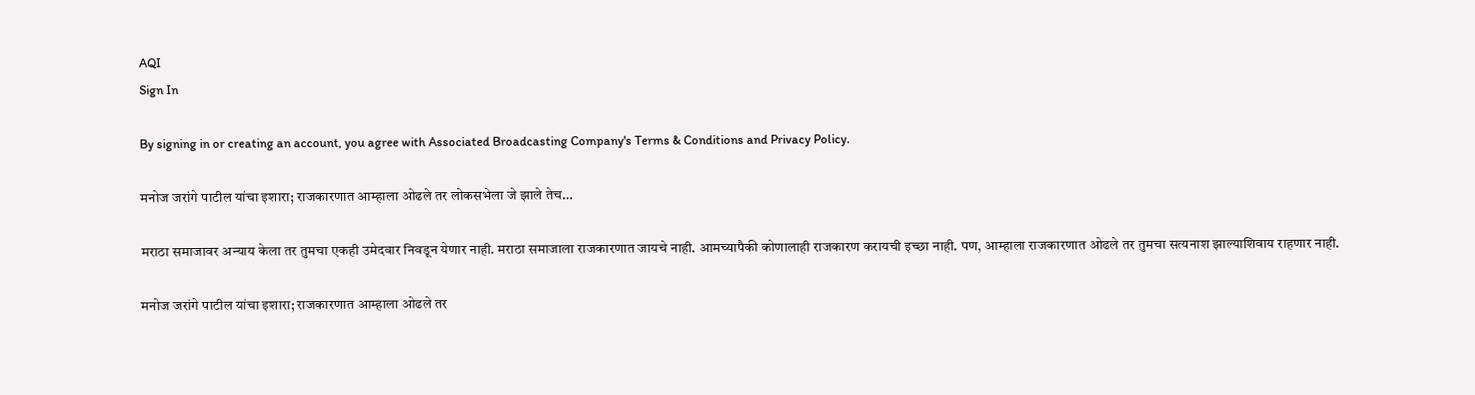AQI
Sign In

By signing in or creating an account, you agree with Associated Broadcasting Company's Terms & Conditions and Privacy Policy.

मनोज जरांगे पाटील यांचा इशारा; राजकारणात आम्हाला ओढले तर लोकसभेला जे झाले तेच…

मराठा समाजावर अन्याय केला तर तुमचा एकही उमेदवार निवडून येणार नाही. मराठा समाजाला राजकारणात जायचे नाही. आमच्यापैकी कोणालाही राजकारण करायची इच्छा नाही. पण, आम्हाला राजकारणात ओढले तर तुमचा सत्यनाश झाल्याशिवाय राहणार नाही.

मनोज जरांगे पाटील यांचा इशारा; राजकारणात आम्हाला ओढले तर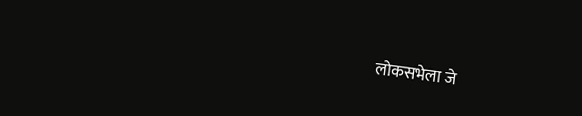लोकसभेला जे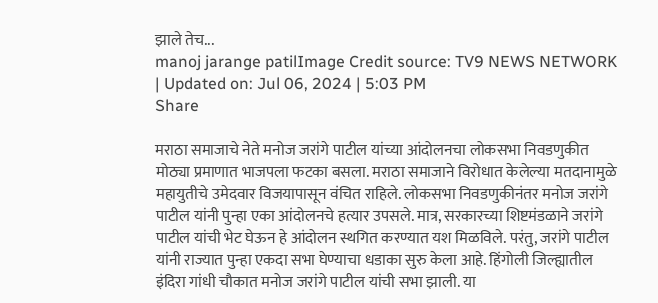झाले तेच...
manoj jarange patilImage Credit source: TV9 NEWS NETWORK
| Updated on: Jul 06, 2024 | 5:03 PM
Share

मराठा समाजाचे नेते मनोज जरांगे पाटील यांच्या आंदोलनचा लोकसभा निवडणुकीत मोठ्या प्रमाणात भाजपला फटका बसला. मराठा समाजाने विरोधात केलेल्या मतदानामुळे महायुतीचे उमेदवार विजयापासून वंचित राहिले. लोकसभा निवडणुकीनंतर मनोज जरांगे पाटील यांनी पुन्हा एका आंदोलनचे हत्यार उपसले. मात्र, सरकारच्या शिष्टमंडळाने जरांगे पाटील यांची भेट घेऊन हे आंदोलन स्थगित करण्यात यश मिळविले. परंतु, जरांगे पाटील यांनी राज्यात पुन्हा एकदा सभा घेण्याचा धडाका सुरु केला आहे. हिंगोली जिल्ह्यातील इंदिरा गांधी चौकात मनोज जरांगे पाटील यांची सभा झाली. या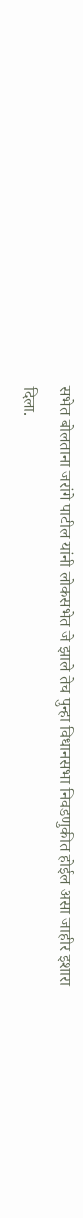सभेत बोलताना जरांगे पाटील यांनी लोकसभेत जे झाले तेच पुन्हा विधानसभा निवडणुकीत होईल असा जाहीर इशारा दिला.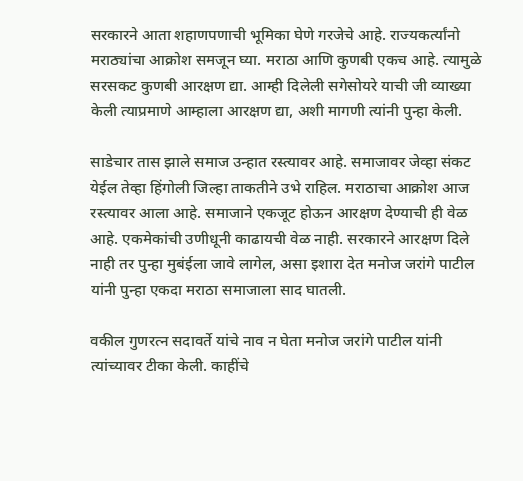सरकारने आता शहाणपणाची भूमिका घेणे गरजेचे आहे. राज्यकर्त्यांनो मराठ्यांचा आक्रोश समजून घ्या. मराठा आणि कुणबी एकच आहे. त्यामुळे सरसकट कुणबी आरक्षण द्या. आम्ही दिलेली सगेसोयरे याची जी व्याख्या केली त्याप्रमाणे आम्हाला आरक्षण द्या, अशी मागणी त्यांनी पुन्हा केली.

साडेचार तास झाले समाज उन्हात रस्त्यावर आहे. समाजावर जेव्हा संकट येईल तेव्हा हिंगोली जिल्हा ताकतीने उभे राहिल. मराठाचा आक्रोश आज रस्त्यावर आला आहे. समाजाने एकजूट होऊन आरक्षण देण्याची ही वेळ आहे. एकमेकांची उणीधूनी काढायची वेळ नाही. सरकारने आरक्षण दिले नाही तर पुन्हा मुबंईला जावे लागेल, असा इशारा देत मनोज जरांगे पाटील यांनी पुन्हा एकदा मराठा समाजाला साद घातली.

वकील गुणरत्न सदावर्ते यांचे नाव न घेता मनोज जरांगे पाटील यांनी त्यांच्यावर टीका केली. काहींचे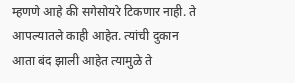म्हणणे आहे की सगेसोयरे टिकणार नाही. ते आपल्यातले काही आहेत. त्यांची दुकान आता बंद झाली आहेत त्यामुळे ते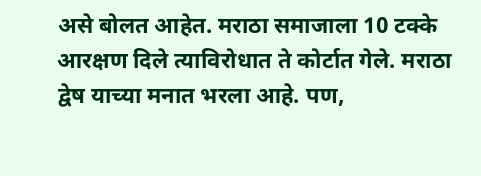असे बोलत आहेत. मराठा समाजाला 10 टक्के आरक्षण दिले त्याविरोधात ते कोर्टात गेले. मराठा द्वेष याच्या मनात भरला आहे. पण,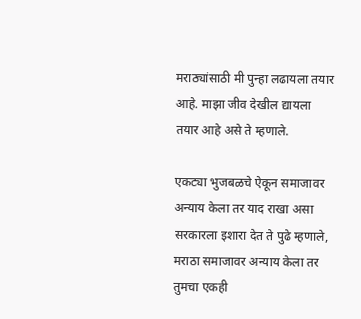मराठ्यांसाठी मी पुन्हा लढायला तयार आहे. माझा जीव देखील द्यायला तयार आहे असे ते म्हणाले.

एकट्या भुजबळचे ऐकून समाजावर अन्याय केला तर याद राखा असा सरकारला इशारा देत ते पुढे म्हणाले, मराठा समाजावर अन्याय केला तर तुमचा एकही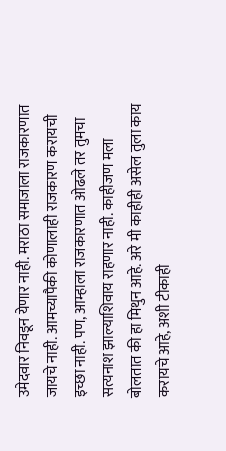उमेदवार निवडून येणार नाही. मराठा समाजाला राजकारणात जायचे नाही. आमच्यापैकी कोणालाही राजकारण करायची इच्छा नाही. पण, आम्हाला राजकारणात ओढले तर तुमचा सत्यनाश झाल्याशिवाय राहणार नाही. काहीजण मला बोलतात की हा मिथुन आहे. अरे मी काहीही असेल तुला काय करायचे आहे, अशी टीकाही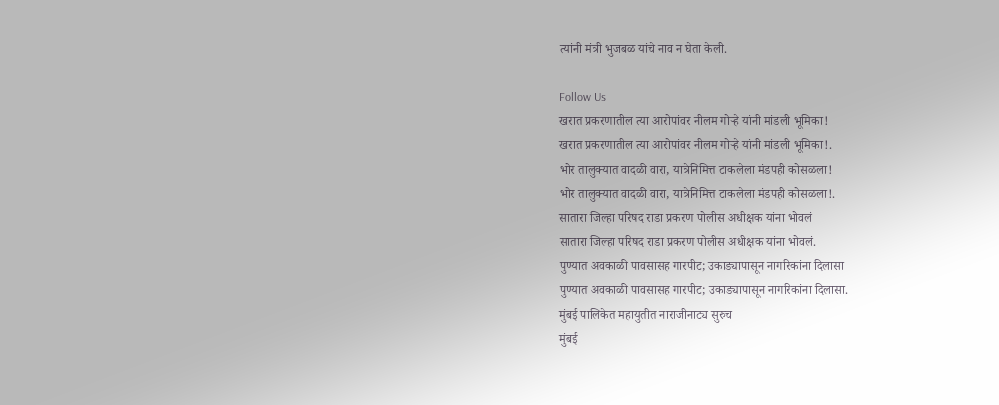त्यांनी मंत्री भुजबळ यांचे नाव न घेता केली.

Follow Us
खरात प्रकरणातील त्या आरोपांवर नीलम गोऱ्हे यांनी मांडली भूमिका!
खरात प्रकरणातील त्या आरोपांवर नीलम गोऱ्हे यांनी मांडली भूमिका!.
भोर तालुक्यात वादळी वारा, यात्रेनिमित्त टाकलेला मंडपही कोसळला!
भोर तालुक्यात वादळी वारा, यात्रेनिमित्त टाकलेला मंडपही कोसळला!.
सातारा जिल्हा परिषद राडा प्रकरण पोलीस अधीक्षक यांना भोवलं
सातारा जिल्हा परिषद राडा प्रकरण पोलीस अधीक्षक यांना भोवलं.
पुण्यात अवकाळी पावसासह गारपीट; उकाड्यापासून नागरिकांना दिलासा
पुण्यात अवकाळी पावसासह गारपीट; उकाड्यापासून नागरिकांना दिलासा.
मुंबई पालिकेत महायुतीत नाराजीनाट्य सुरुच
मुंबई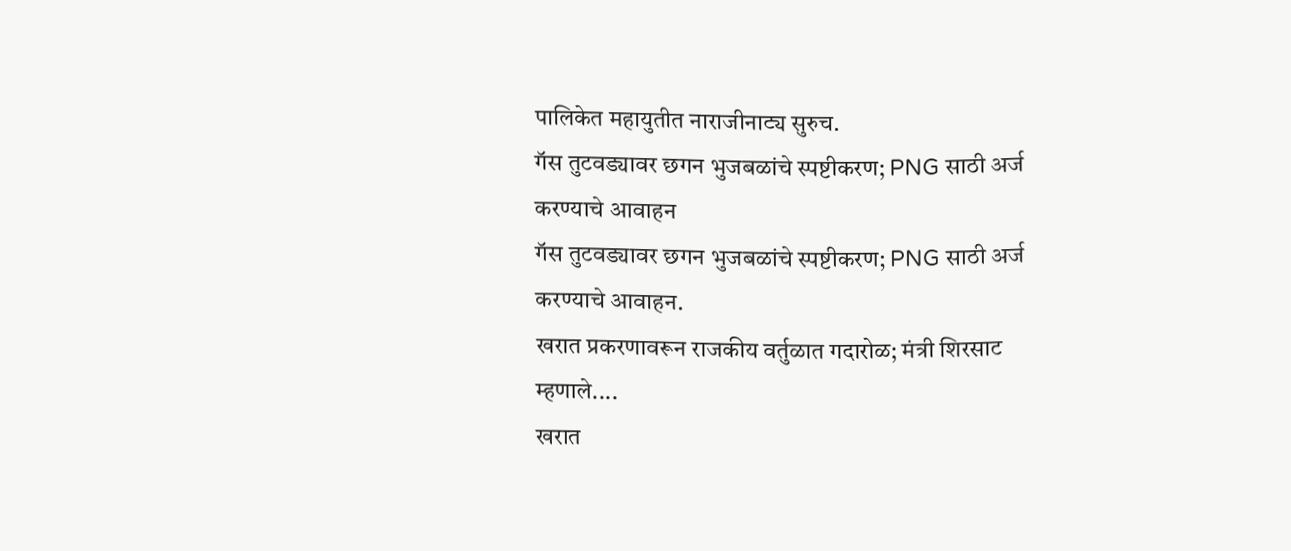पालिकेत महायुतीत नाराजीनाट्य सुरुच.
गॅस तुटवड्यावर छगन भुजबळांचे स्पष्टीकरण; PNG साठी अर्ज करण्याचे आवाहन
गॅस तुटवड्यावर छगन भुजबळांचे स्पष्टीकरण; PNG साठी अर्ज करण्याचे आवाहन.
खरात प्रकरणावरून राजकीय वर्तुळात गदारोळ; मंत्री शिरसाट म्हणाले....
खरात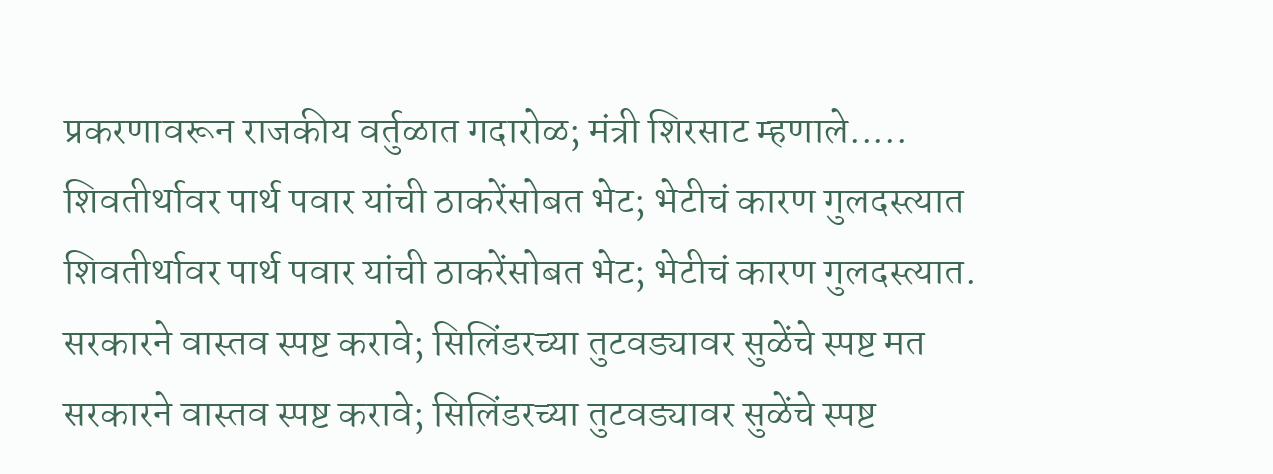प्रकरणावरून राजकीय वर्तुळात गदारोळ; मंत्री शिरसाट म्हणाले.....
शिवतीर्थावर पार्थ पवार यांची ठाकरेंसोबत भेट; भेटीचं कारण गुलदस्त्यात
शिवतीर्थावर पार्थ पवार यांची ठाकरेंसोबत भेट; भेटीचं कारण गुलदस्त्यात.
सरकारने वास्तव स्पष्ट करावे; सिलिंडरच्या तुटवड्यावर सुळेंचे स्पष्ट मत
सरकारने वास्तव स्पष्ट करावे; सिलिंडरच्या तुटवड्यावर सुळेंचे स्पष्ट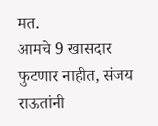मत.
आमचे 9 खासदार फुटणार नाहीत, संजय राऊतांनी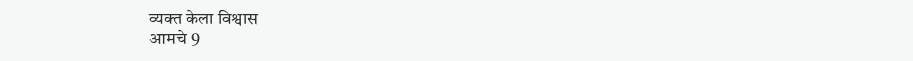व्यक्त केला विश्वास
आमचे 9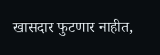खासदार फुटणार नाहीत,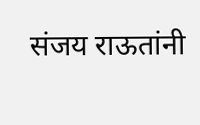संजय राऊतांनी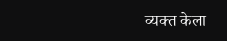व्यक्त केला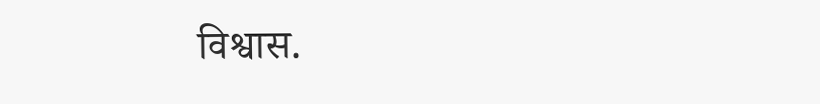विश्वास.